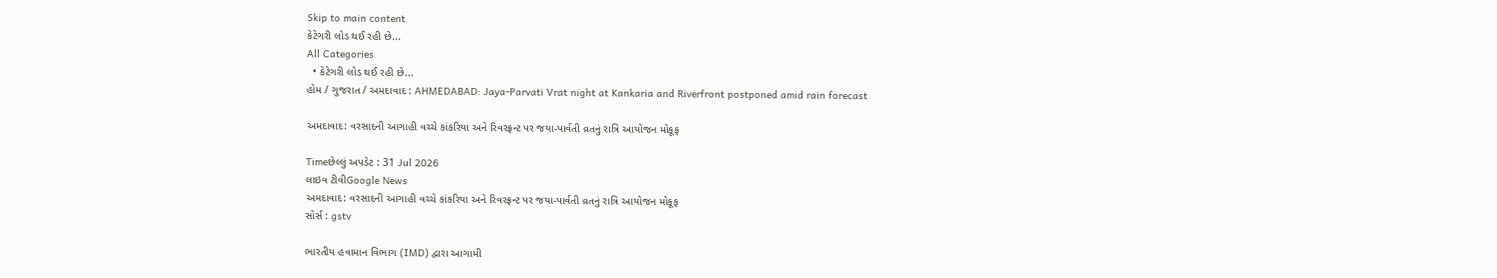Skip to main content
કેટેગરી લોડ થઈ રહી છે...
All Categories
  • કેટેગરી લોડ થઈ રહી છે...
હોમ / ગુજરાત / અમદાવાદ : AHMEDABAD: Jaya-Parvati Vrat night at Kankaria and Riverfront postponed amid rain forecast

અમદાવાદ: વરસાદની આગાહી વચ્ચે કાંકરિયા અને રિવરફ્રન્ટ પર જયા-પાર્વતી વ્રતનું રાત્રિ આયોજન મોકૂફ

Timeછેલ્લું અપડેટ : 31 Jul 2026
લાઇવ ટીવીGoogle News
અમદાવાદ: વરસાદની આગાહી વચ્ચે કાંકરિયા અને રિવરફ્રન્ટ પર જયા-પાર્વતી વ્રતનું રાત્રિ આયોજન મોકૂફ
સોર્સ : gstv

ભારતીય હવામાન વિભાગ (IMD) દ્વારા આગામી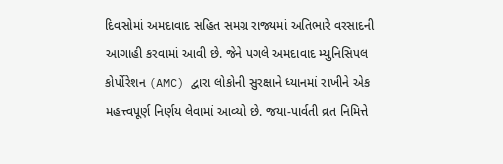દિવસોમાં અમદાવાદ સહિત સમગ્ર રાજ્યમાં અતિભારે વરસાદની આગાહી કરવામાં આવી છે. જેને પગલે અમદાવાદ મ્યુનિસિપલ કોર્પોરેશન (AMC) દ્વારા લોકોની સુરક્ષાને ધ્યાનમાં રાખીને એક મહત્ત્વપૂર્ણ નિર્ણય લેવામાં આવ્યો છે. જયા-પાર્વતી વ્રત નિમિત્તે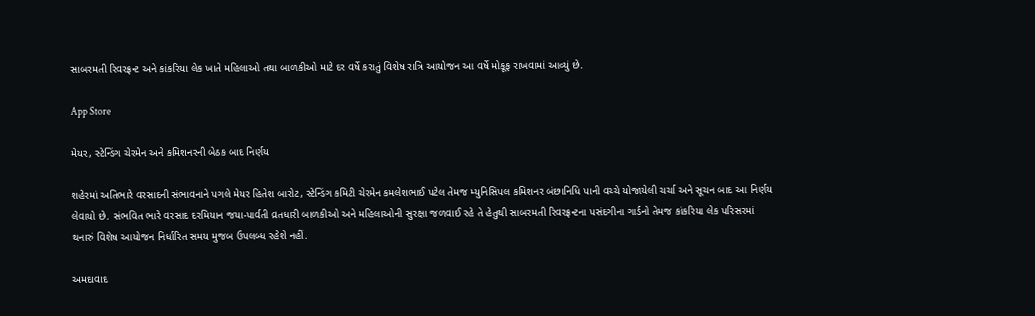સાબરમતી રિવરફ્રન્ટ અને કાંકરિયા લેક ખાતે મહિલાઓ તથા બાળકીઓ માટે દર વર્ષે કરાતું વિશેષ રાત્રિ આયોજન આ વર્ષે મોકૂફ રાખવામાં આવ્યું છે.

App Store

મેયર, સ્ટેન્ડિંગ ચેરમેન અને કમિશનરની બેઠક બાદ નિર્ણય

શહેરમાં અતિભારે વરસાદની સંભાવનાને પગલે મેયર હિતેશ બારોટ, સ્ટેન્ડિંગ કમિટી ચેરમેન કમલેશભાઈ પટેલ તેમજ મ્યુનિસિપલ કમિશનર બંછાનિધિ પાની વચ્ચે યોજાયેલી ચર્ચા અને સૂચન બાદ આ નિર્ણય લેવાયો છે. સંભવિત ભારે વરસાદ દરમિયાન જયા-પાર્વતી વ્રતધારી બાળકીઓ અને મહિલાઓની સુરક્ષા જળવાઈ રહે તે હેતુથી સાબરમતી રિવરફ્રન્ટના પસંદગીના ગાર્ડનો તેમજ કાંકરિયા લેક પરિસરમાં થનારું વિશેષ આયોજન નિર્ધારિત સમય મુજબ ઉપલબ્ધ રહેશે નહીં.

અમદાવાદ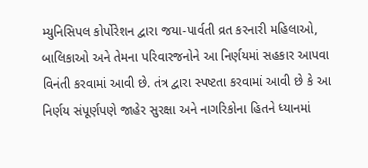મ્યુનિસિપલ કોર્પોરેશન દ્વારા જયા-પાર્વતી વ્રત કરનારી મહિલાઓ, બાલિકાઓ અને તેમના પરિવારજનોને આ નિર્ણયમાં સહકાર આપવા વિનંતી કરવામાં આવી છે. તંત્ર દ્વારા સ્પષ્ટતા કરવામાં આવી છે કે આ નિર્ણય સંપૂર્ણપણે જાહેર સુરક્ષા અને નાગરિકોના હિતને ધ્યાનમાં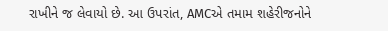રાખીને જ લેવાયો છે. આ ઉપરાંત, AMCએ તમામ શહેરીજનોને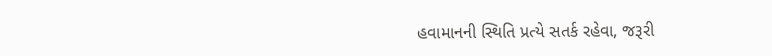હવામાનની સ્થિતિ પ્રત્યે સતર્ક રહેવા, જરૂરી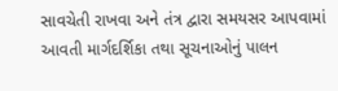સાવચેતી રાખવા અને તંત્ર દ્વારા સમયસર આપવામાં આવતી માર્ગદર્શિકા તથા સૂચનાઓનું પાલન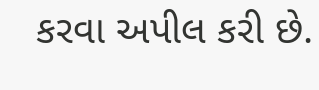કરવા અપીલ કરી છે.